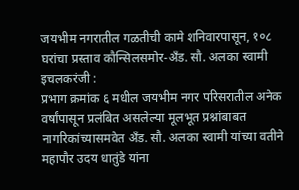जयभीम नगरातील गळतीची कामे शनिवारपासून, १०८ घरांचा प्रस्ताव कौन्सिलसमोर-अँड. सौ. अलका स्वामी
इचलकरंजी :
प्रभाग क्रमांक ६ मधील जयभीम नगर परिसरातील अनेक वर्षांपासून प्रलंबित असलेल्या मूलभूत प्रश्नांबाबत नागरिकांच्यासमवेत अँड. सौ. अलका स्वामी यांच्या वतीने महापौर उदय धातुंडे यांना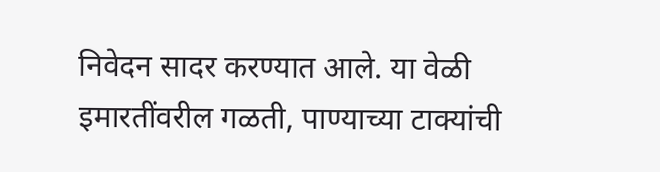निवेदन सादर करण्यात आले. या वेळी इमारतींवरील गळती, पाण्याच्या टाक्यांची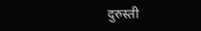दुरुस्ती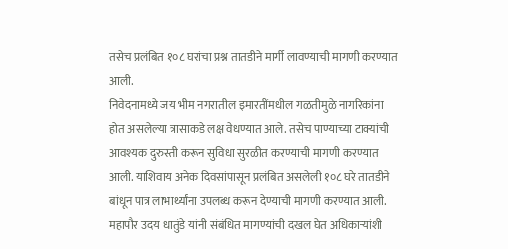तसेच प्रलंबित १०८ घरांचा प्रश्न तातडीने मार्गी लावण्याची मागणी करण्यात आली.
निवेदनामध्ये जय भीम नगरातील इमारतींमधील गळतीमुळे नागरिकांना होत असलेल्या त्रासाकडे लक्ष वेधण्यात आले. तसेच पाण्याच्या टाक्यांची आवश्यक दुरुस्ती करून सुविधा सुरळीत करण्याची मागणी करण्यात आली. याशिवाय अनेक दिवसांपासून प्रलंबित असलेली १०८ घरे तातडीने बांधून पात्र लाभार्थ्यांना उपलब्ध करून देण्याची मागणी करण्यात आली.
महापौर उदय धातुंडे यांनी संबंधित मागण्यांची दखल घेत अधिकाऱ्यांशी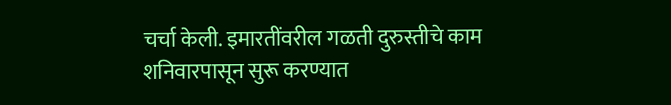चर्चा केली. इमारतींवरील गळती दुरुस्तीचे काम शनिवारपासून सुरू करण्यात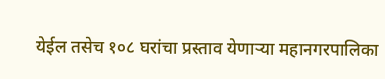येईल तसेच १०८ घरांचा प्रस्ताव येणाऱ्या महानगरपालिका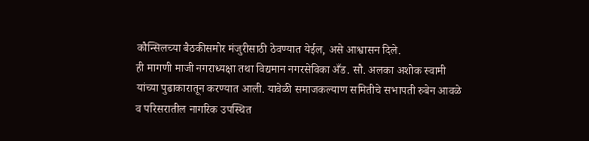कौन्सिलच्या बैठकीसमोर मंजुरीसाठी ठेवण्यात येईल, असे आश्वासन दिले.
ही मागणी माजी नगराध्यक्षा तथा विद्यमान नगरसेविका अँड. सौ. अलका अशोक स्वामी यांच्या पुढाकारातून करण्यात आली. यावेळी समाजकल्याण समितीचे सभापती रुबेन आवळे व परिसरातील नागरिक उपस्थित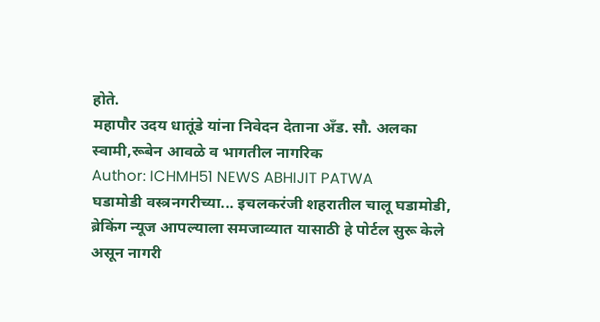होते.
महापौर उदय धातूंडे यांना निवेदन देताना अँड. सौ. अलका स्वामी,रूबेन आवळे व भागतील नागरिक
Author: ICHMH51 NEWS ABHIJIT PATWA
घडामोडी वस्त्रनगरीच्या... इचलकरंजी शहरातील चालू घडामोडी, ब्रेकिंग न्यूज आपल्याला समजाव्यात यासाठी हे पोर्टल सुरू केले असून नागरी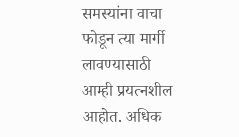समस्यांना वाचा फोडून त्या मार्गी लावण्यासाठी आम्ही प्रयत्नशील आहोत. अधिक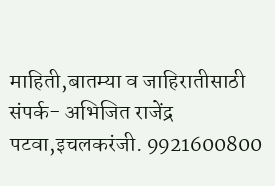माहिती,बातम्या व जाहिरातीसाठी संपर्क- अभिजित राजेंद्र पटवा,इचलकरंजी. 9921600800